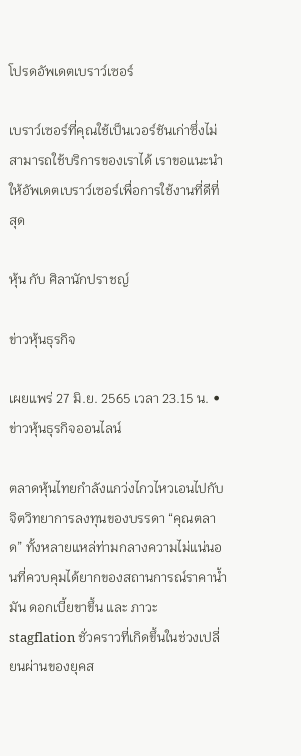โปรดอัพเดตเบราว์เซอร์

เบราว์เซอร์ที่คุณใช้เป็นเวอร์ชันเก่าซึ่งไม่สามารถใช้บริการของเราได้ เราขอแนะนำให้อัพเดตเบราว์เซอร์เพื่อการใช้งานที่ดีที่สุด

หุ้น กับ ศิลานักปราชญ์

ข่าวหุ้นธุรกิจ

เผยแพร่ 27 มิ.ย. 2565 เวลา 23.15 น. • ข่าวหุ้นธุรกิจออนไลน์

ตลาดหุ้นไทยกำลังแกว่งไกวไหวเอนไปกับจิตวิทยาการลงทุนของบรรดา “คุณตลาด” ทั้งหลายแหล่ท่ามกลางความไม่แน่นอนที่ควบคุมได้ยากของสถานการณ์ราคาน้ำมัน ดอกเบี้ยขาขึ้น และ ภาวะ stagflation ชั่วคราวที่เกิดขึ้นในช่วงเปลี่ยนผ่านของยุคส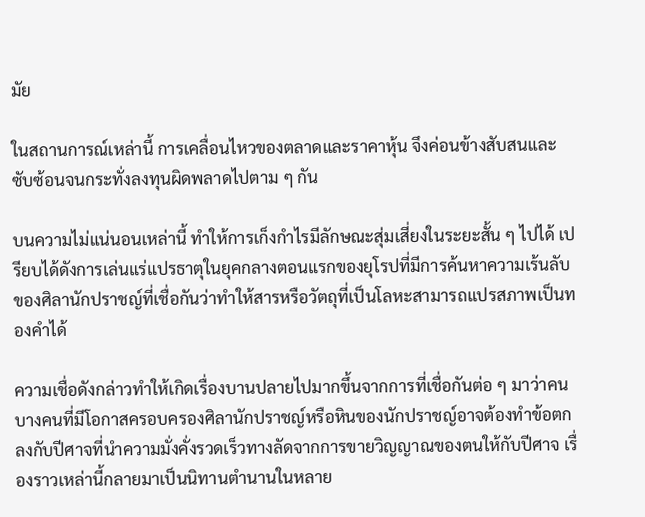มัย

ในสถานการณ์เหล่านี้ การเคลื่อนไหวของตลาดและราคาหุ้น จึงค่อนข้างสับสนและซับซ้อนจนกระทั่งลงทุนผิดพลาดไปตาม ๆ กัน

บนความไม่แน่นอนเหล่านี้ ทำให้การเก็งกำไรมีลักษณะสุ่มเสี่ยงในระยะสั้น ๆ ไปได้ เปรียบได้ดังการเล่นแร่แปรธาตุในยุคกลางตอนแรกของยุโรปที่มีการค้นหาความเร้นลับของศิลานักปราชญ์ที่เชื่อกันว่าทำให้สารหรือวัตถุที่เป็นโลหะสามารถแปรสภาพเป็นทองคำได้

ความเชื่อดังกล่าวทำให้เกิดเรื่องบานปลายไปมากขึ้นจากการที่เชื่อกันต่อ ๆ มาว่าคนบางคนที่มีโอกาสครอบครองศิลานักปราชญ์หรือหินของนักปราชญ์อาจต้องทำข้อตกลงกับปีศาจที่นำความมั่งคั่งรวดเร็วทางลัดจากการขายวิญญาณของตนให้กับปีศาจ เรื่องราวเหล่านี้กลายมาเป็นนิทานตำนานในหลาย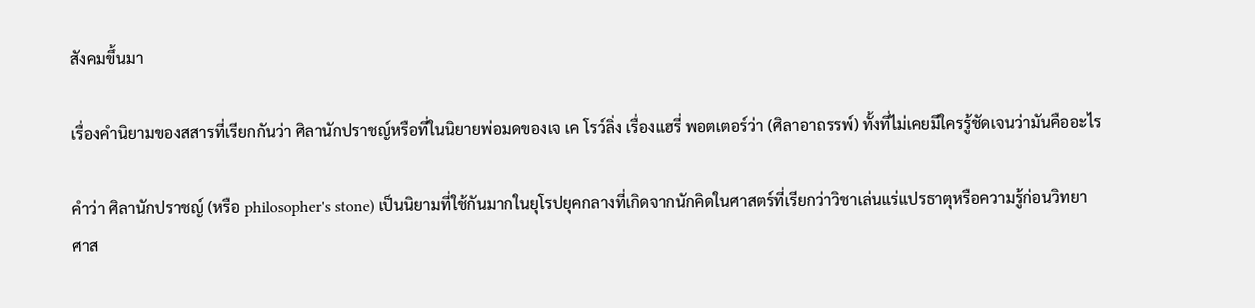สังคมขึ้นมา

เรื่องคำนิยามของสสารที่เรียกกันว่า ศิลานักปราชญ์หรือที่ในนิยายพ่อมดของเจ เค โรว์ลิ่ง เรื่องแฮรี่ พอตเตอร์ว่า (ศิลาอาถรรพ์) ทั้งที่ไม่เคยมีใครรู้ชัดเจนว่ามันคืออะไร

คำว่า ศิลานักปราชญ์ (หรือ philosopher's stone) เป็นนิยามที่ใช้กันมากในยุโรปยุคกลางที่เกิดจากนักคิดในศาสตร์ที่เรียกว่าวิชาเล่นแร่แปรธาตุหรือความรู้ก่อนวิทยาศาส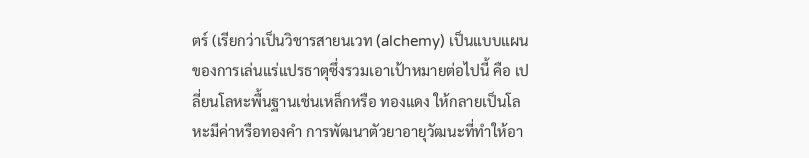ตร์ (เรียกว่าเป็นวิชารสายนเวท (alchemy) เป็นแบบแผนของการเล่นแร่แปรธาตุซึ่งรวมเอาเป้าหมายต่อไปนี้ คือ เปลี่ยนโลหะพื้นฐานเช่นเหล็กหรือ ทองแดง ให้กลายเป็นโลหะมีค่าหรือทองคำ การพัฒนาตัวยาอายุวัฒนะที่ทำให้อา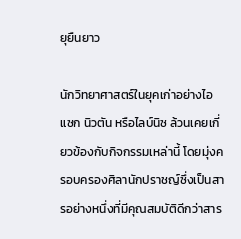ยุยืนยาว

นักวิทยาศาสตร์ในยุคเก่าอย่างไอแซก นิวตัน หรือไลบ์นิซ ล้วนเคยเกี่ยวข้องกับกิจกรรมเหล่านี้ โดยมุ่งครอบครองศิลานักปราชญ์ซึ่งเป็นสารอย่างหนึ่งที่มีคุณสมบัติดีกว่าสาร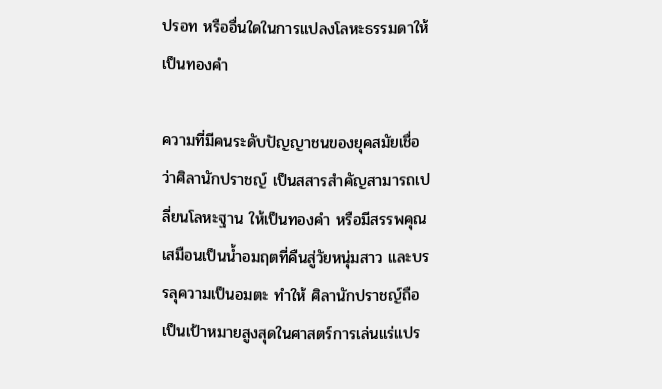ปรอท หรืออื่นใดในการแปลงโลหะธรรมดาให้เป็นทองคำ

ความที่มีคนระดับปัญญาชนของยุคสมัยเชื่อว่าศิลานักปราชญ์ เป็นสสารสำคัญสามารถเปลี่ยนโลหะฐาน ให้เป็นทองคำ หรือมีสรรพคุณเสมือนเป็นน้ำอมฤตที่คืนสู่วัยหนุ่มสาว และบรรลุความเป็นอมตะ ทำให้ ศิลานักปราชญ์ถือเป็นเป้าหมายสูงสุดในศาสตร์การเล่นแร่แปร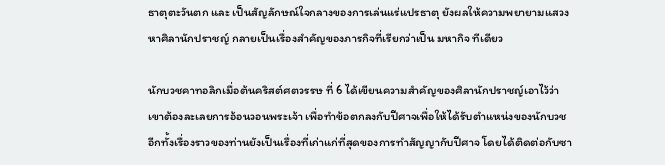ธาตุตะวันตก และ เป็นสัญลักษณ์ใจกลางของการเล่นแร่แปรธาตุ ยังผลให้ความพยายามแสวงหาศิลานักปราชญ์ กลายเป็นเรื่องสำคัญของภารกิจที่เรียกว่าเป็น มหากิจ ทีเดียว

นักบวชคาทอลิกเมื่อต้นคริสต์ศตวรรษ ที่ 6 ได้เขียนความสำคัญของศิลานักปราชญ์เอาไว้ว่า เขาต้องละเลยการอ้อนวอนพระเจ้า เพื่อทำข้อตกลงกับปีศาจเพื่อให้ได้รับตำแหน่งของนักบวช อีกทั้งเรื่องราวของท่านยังเป็นเรื่องที่เก่าแก่ที่สุดของการทำสัญญากับปีศาจ โดยได้ติดต่อกับซา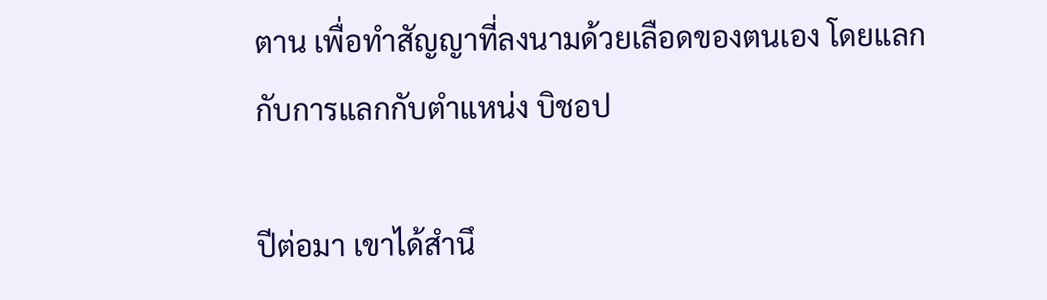ตาน เพื่อทำสัญญาที่ลงนามด้วยเลือดของตนเอง โดยแลกกับการแลกกับตำแหน่ง บิชอป

ปีต่อมา เขาได้สำนึ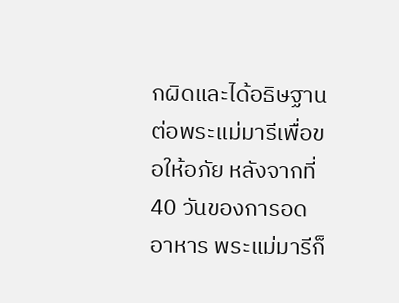กผิดและได้อธิษฐานต่อพระแม่มารีเพื่อขอให้อภัย หลังจากที่ 40 วันของการอดอาหาร พระแม่มารีก็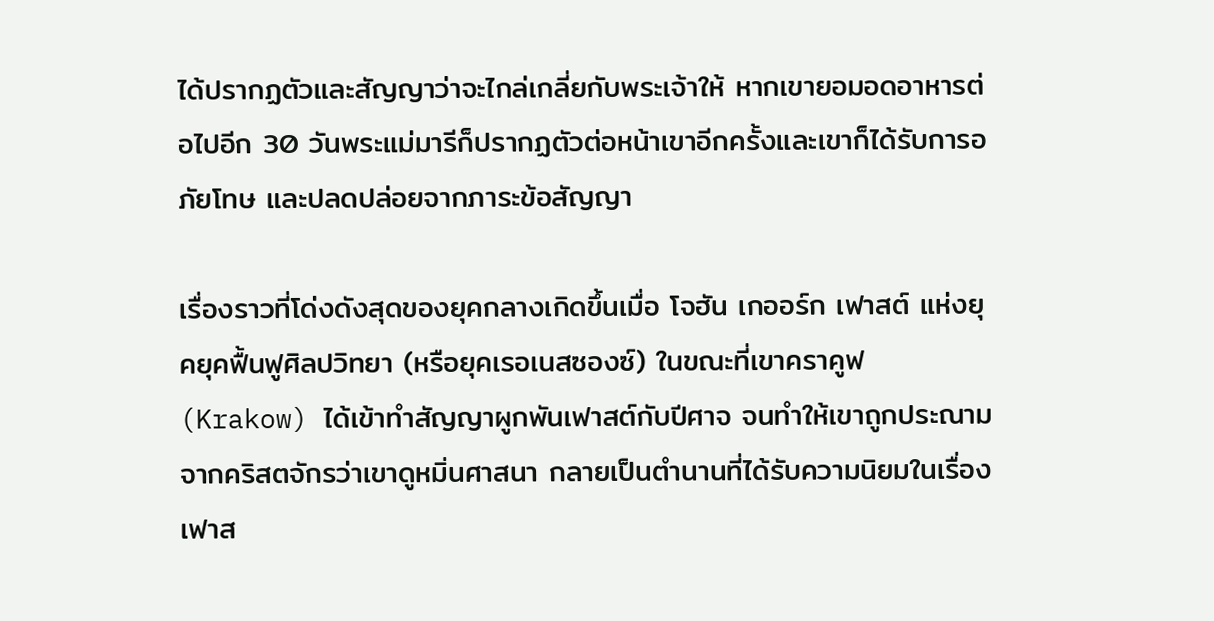ได้ปรากฏตัวและสัญญาว่าจะไกล่เกลี่ยกับพระเจ้าให้ หากเขายอมอดอาหารต่อไปอีก 30 วันพระแม่มารีก็ปรากฏตัวต่อหน้าเขาอีกครั้งและเขาก็ได้รับการอภัยโทษ และปลดปล่อยจากภาระข้อสัญญา

เรื่องราวที่โด่งดังสุดของยุคกลางเกิดขึ้นเมื่อ โจฮัน เกออร์ก เฟาสต์ แห่งยุคยุคฟื้นฟูศิลปวิทยา (หรือยุคเรอเนสซองซ์) ในขณะที่เขาคราคูฟ (Krakow) ได้เข้าทำสัญญาผูกพันเฟาสต์กับปีศาจ จนทำให้เขาถูกประณามจากคริสตจักรว่าเขาดูหมิ่นศาสนา กลายเป็นตำนานที่ได้รับความนิยมในเรื่อง เฟาส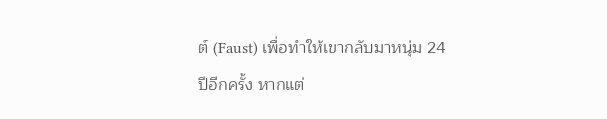ต์ (Faust) เพื่อทำให้เขากลับมาหนุ่ม 24 ปีอีกครั้ง หากแต่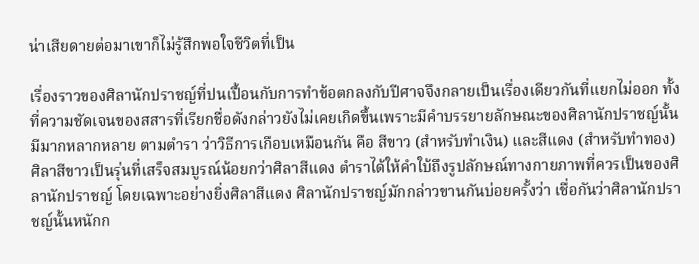น่าเสียดายต่อมาเขาก็ไม่รู้สึกพอใจชีวิตที่เป็น

เรื่องราวของศิลานักปราชญ์ที่ปนเปื้อนกับการทำข้อตกลงกับปีศาจจึงกลายเป็นเรื่องเดียวกันที่แยกไม่ออก ทั้งที่ความชัดเจนของสสารที่เรียกชื่อดังกล่าวยังไม่เคยเกิดขึ้นเพราะมีคำบรรยายลักษณะของศิลานักปราชญ์นั้นมีมากหลากหลาย ตามตำรา ว่าวิธีการเกือบเหมือนกัน คือ สีขาว (สำหรับทำเงิน) และสีแดง (สำหรับทำทอง) ศิลาสีขาวเป็นรุ่นที่เสร็จสมบูรณ์น้อยกว่าศิลาสีแดง ตำราได้ให้คำใบ้ถึงรูปลักษณ์ทางกายภาพที่ควรเป็นของศิลานักปราชญ์ โดยเฉพาะอย่างยิ่งศิลาสีแดง ศิลานักปราชญ์มักกล่าวขานกันบ่อยครั้งว่า เชื่อกันว่าศิลานักปราชญ์นั้นหนักก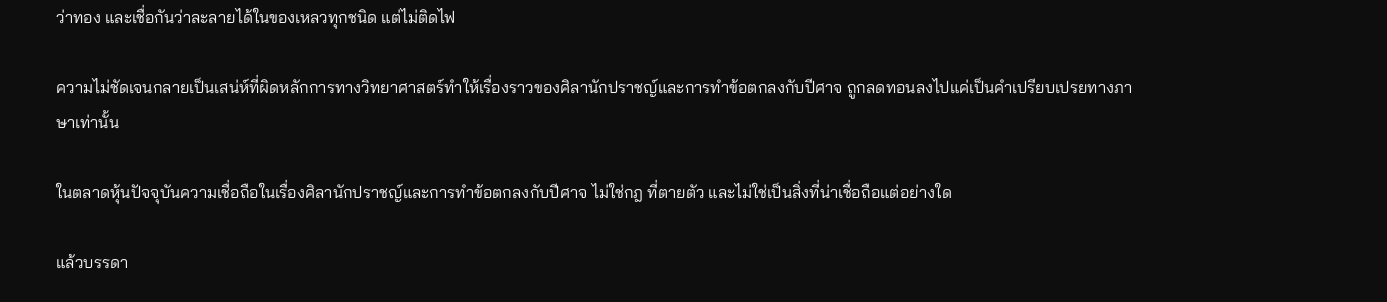ว่าทอง และเชื่อกันว่าละลายได้ในของเหลวทุกชนิด แต่ไม่ติดไฟ

ความไม่ชัดเจนกลายเป็นเสน่ห์ที่ผิดหลักการทางวิทยาศาสตร์ทำให้เรื่องราวของศิลานักปราชญ์และการทำข้อตกลงกับปีศาจ ถูกลดทอนลงไปแค่เป็นคำเปรียบเปรยทางภาษาเท่านั้น

ในตลาดหุ้นปัจจุบันความเชื่อถือในเรื่องศิลานักปราชญ์และการทำข้อตกลงกับปีศาจ ไม่ใช่กฎ ที่ตายตัว และไม่ใช่เป็นสิ่งที่น่าเชื่อถือแต่อย่างใด

แล้วบรรดา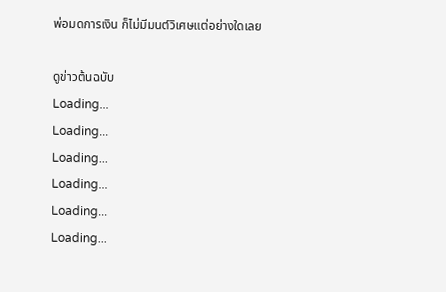พ่อมดการเงิน ก็ไม่มีมนต์วิเศษแต่อย่างใดเลย

ดูข่าวต้นฉบับ
Loading...
Loading...
Loading...
Loading...
Loading...
Loading...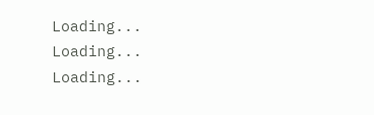Loading...
Loading...
Loading...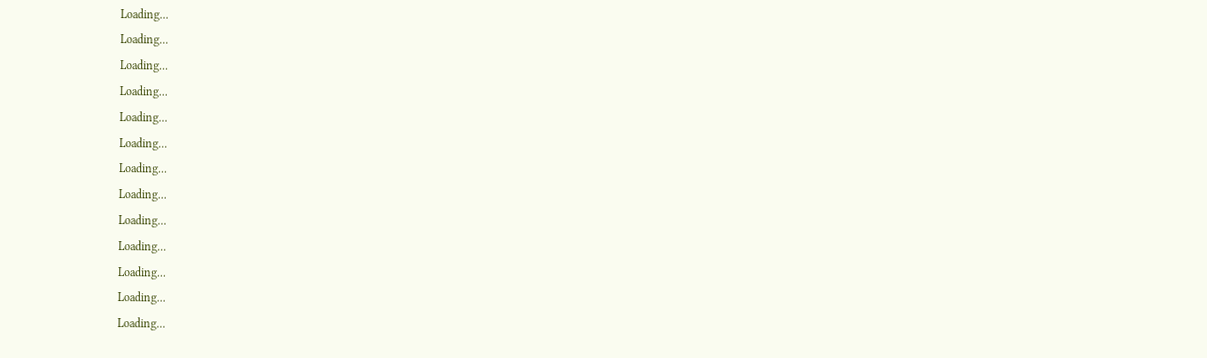Loading...
Loading...
Loading...
Loading...
Loading...
Loading...
Loading...
Loading...
Loading...
Loading...
Loading...
Loading...
Loading...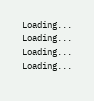Loading...
Loading...
Loading...
Loading...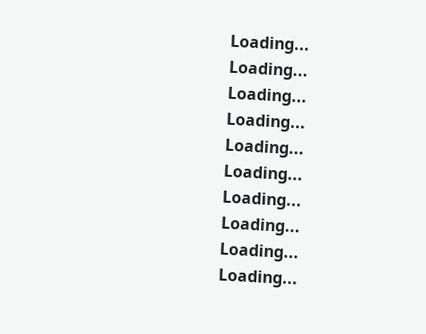Loading...
Loading...
Loading...
Loading...
Loading...
Loading...
Loading...
Loading...
Loading...
Loading...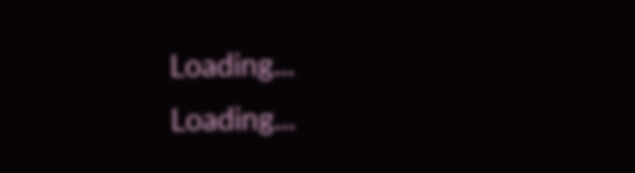Loading...
Loading...